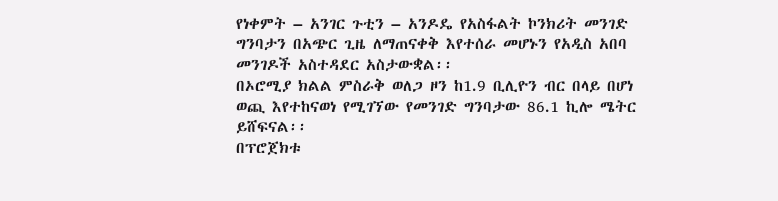የነቀምት – አንገር ጉቲን – አንዶዴ የአስፋልት ኮንክሪት መንገድ ግንባታን በአጭር ጊዜ ለማጠናቀቅ እየተሰራ መሆኑን የአዲስ አበባ መንገዶች አስተዳደር አስታውቋል፡፡
በኦሮሚያ ክልል ምስራቅ ወለጋ ዞን ከ1.9 ቢሊዮን ብር በላይ በሆነ ወጪ እየተከናወነ የሚገኘው የመንገድ ግንባታው 86.1 ኪሎ ሜትር ይሸፍናል፡፡
በፕሮጀክቱ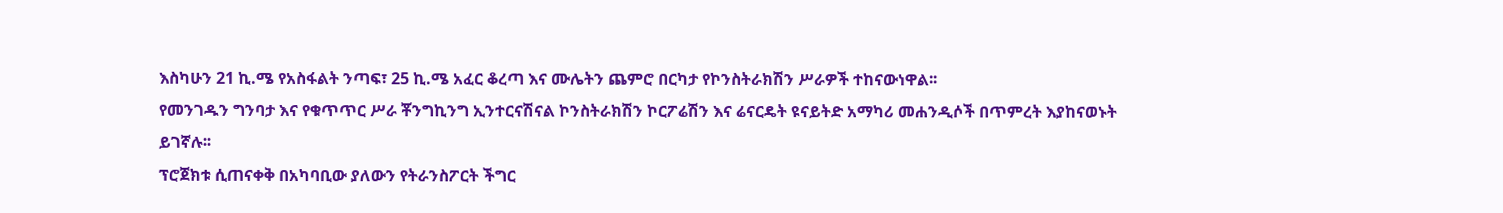እስካሁን 21 ኪ.ሜ የአስፋልት ንጣፍ፣ 25 ኪ.ሜ አፈር ቆረጣ እና ሙሌትን ጨምሮ በርካታ የኮንስትራክሽን ሥራዎች ተከናውነዋል፡፡
የመንገዱን ግንባታ እና የቁጥጥር ሥራ ቾንግኪንግ ኢንተርናሽናል ኮንስትራክሽን ኮርፖሬሽን እና ሬናርዴት ዩናይትድ አማካሪ መሐንዲሶች በጥምረት እያከናወኑት ይገኛሉ፡፡
ፕሮጀክቱ ሲጠናቀቅ በአካባቢው ያለውን የትራንስፖርት ችግር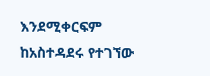እንደሚቀርፍም ከአስተዳደሩ የተገኘው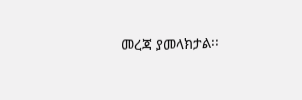መረጃ ያመላክታል፡፡